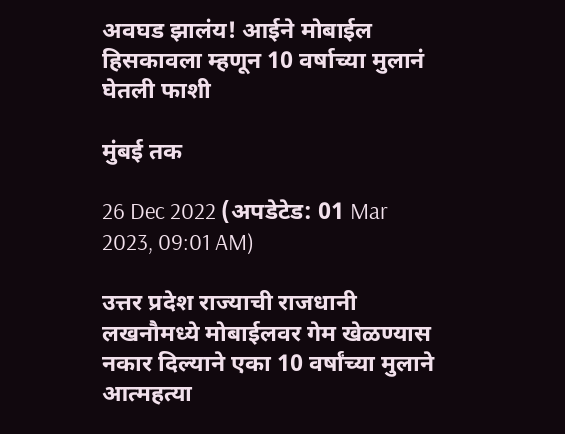अवघड झालंय! आईने मोबाईल हिसकावला म्हणून 10 वर्षाच्या मुलानं घेतली फाशी

मुंबई तक

26 Dec 2022 (अपडेटेड: 01 Mar 2023, 09:01 AM)

उत्तर प्रदेश राज्याची राजधानी लखनौमध्ये मोबाईलवर गेम खेळण्यास नकार दिल्याने एका 10 वर्षांच्या मुलाने आत्महत्या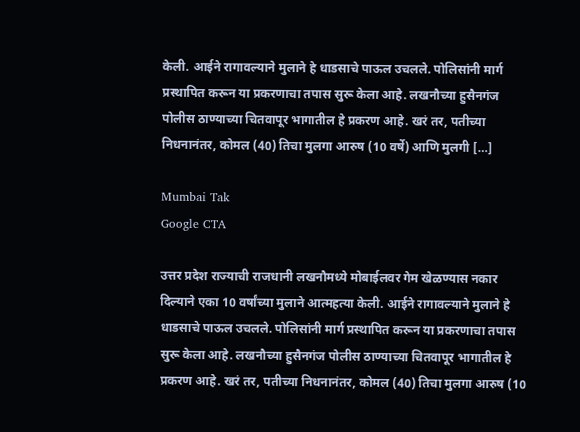केली. आईने रागावल्याने मुलाने हे धाडसाचे पाऊल उचलले. पोलिसांनी मार्ग प्रस्थापित करून या प्रकरणाचा तपास सुरू केला आहे. लखनौच्या हुसैनगंज पोलीस ठाण्याच्या चितवापूर भागातील हे प्रकरण आहे. खरं तर, पतीच्या निधनानंतर, कोमल (40) तिचा मुलगा आरुष (10 वर्षे) आणि मुलगी […]

Mumbai Tak
Google CTA

उत्तर प्रदेश राज्याची राजधानी लखनौमध्ये मोबाईलवर गेम खेळण्यास नकार दिल्याने एका 10 वर्षांच्या मुलाने आत्महत्या केली. आईने रागावल्याने मुलाने हे धाडसाचे पाऊल उचलले. पोलिसांनी मार्ग प्रस्थापित करून या प्रकरणाचा तपास सुरू केला आहे. लखनौच्या हुसैनगंज पोलीस ठाण्याच्या चितवापूर भागातील हे प्रकरण आहे. खरं तर, पतीच्या निधनानंतर, कोमल (40) तिचा मुलगा आरुष (10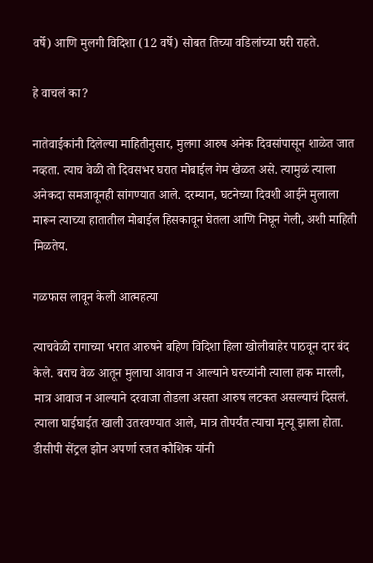वर्षे) आणि मुलगी विदिशा (12 वर्षे) सोबत तिच्या वडिलांच्या घरी राहते.

हे वाचलं का?

नातेवाईकांनी दिलेल्या माहितीनुसार, मुलगा आरुष अनेक दिवसांपासून शाळेत जात नव्हता. त्याच वेळी तो दिवसभर घरात मोबाईल गेम खेळत असे. त्यामुळं त्याला अनेकदा समजावूनही सांगण्यात आले. दरम्यान, घटनेच्या दिवशी आईने मुलाला मारून त्याच्या हातातील मोबाईल हिसकावून घेतला आणि निघून गेली, अशी माहिती मिळतेय.

गळफास लावून केली आत्महत्या

त्याचवेळी रागाच्या भरात आरुषने बहिण विदिशा हिला खोलीबाहेर पाठवून दार बंद केले. बराच वेळ आतून मुलाचा आवाज न आल्याने घरच्यांनी त्याला हाक मारली, मात्र आवाज न आल्याने दरवाजा तोडला असता आरुष लटकत असल्याचं दिसलं. त्याला घाईघाईत खाली उतरवण्यात आले, मात्र तोपर्यंत त्याचा मृत्यू झाला होता. डीसीपी सेंट्रल झोन अपर्णा रजत कौशिक यांनी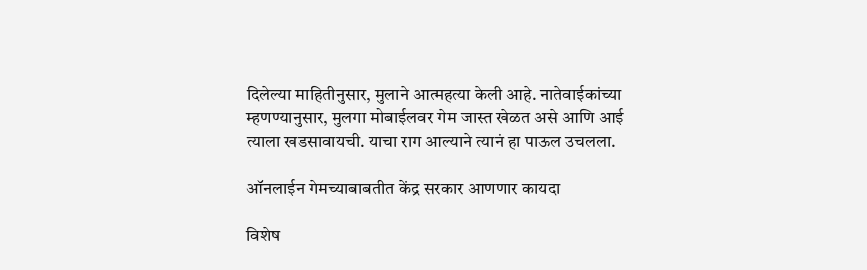दिलेल्या माहितीनुसार, मुलाने आत्महत्या केली आहे. नातेवाईकांच्या म्हणण्यानुसार, मुलगा मोबाईलवर गेम जास्त खेळत असे आणि आई त्याला खडसावायची. याचा राग आल्याने त्यानं हा पाऊल उचलला.

ऑनलाईन गेमच्याबाबतीत केंद्र सरकार आणणार कायदा

विशेष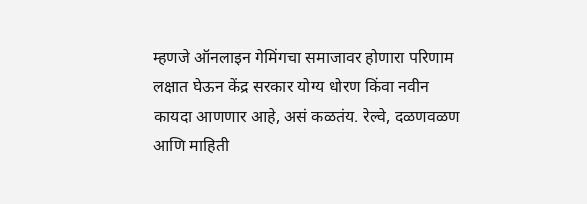म्हणजे ऑनलाइन गेमिंगचा समाजावर होणारा परिणाम लक्षात घेऊन केंद्र सरकार योग्य धोरण किंवा नवीन कायदा आणणार आहे, असं कळतंय. रेल्वे, दळणवळण आणि माहिती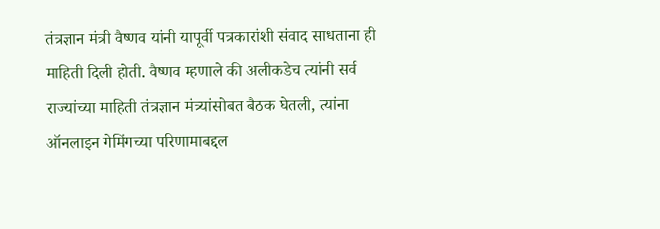तंत्रज्ञान मंत्री वैष्णव यांनी यापूर्वी पत्रकारांशी संवाद साधताना ही माहिती दिली होती. वैष्णव म्हणाले की अलीकडेच त्यांनी सर्व राज्यांच्या माहिती तंत्रज्ञान मंत्र्यांसोबत बैठक घेतली, त्यांना ऑनलाइन गेमिंगच्या परिणामाबद्दल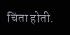चिंता होती.